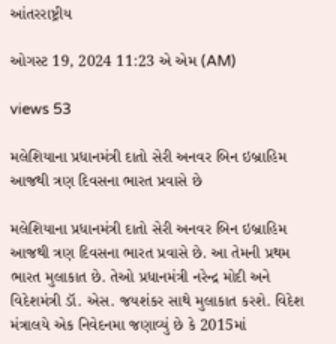આંતરરાષ્ટ્રીય

ઓગસ્ટ 19, 2024 11:23 એ એમ (AM)

views 53

મલેશિયાના પ્રધાનમંત્રી દાતો સેરી અનવર બિન ઇબ્રાહિમ આજથી ત્રણ દિવસના ભારત પ્રવાસે છે

મલેશિયાના પ્રધાનમંત્રી દાતો સેરી અનવર બિન ઇબ્રાહિમ આજથી ત્રણ દિવસના ભારત પ્રવાસે છે. આ તેમની પ્રથમ ભારત મુલાકાત છે. તેઓ પ્રધાનમંત્રી નરેન્દ્ર મોદી અને વિદેશમંત્રી ડૉ. એસ. જયશંકર સાથે મુલાકાત કરશે. વિદેશ મંત્રાલયે એક નિવેદનમા જણાવ્યું છે કે 2015માં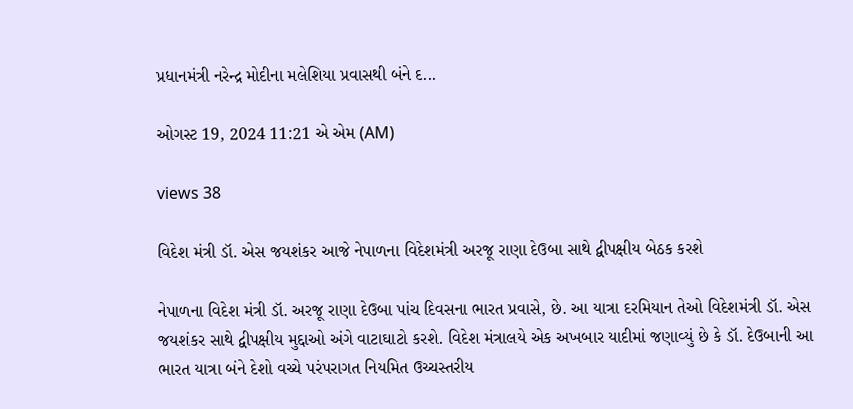પ્રધાનમંત્રી નરેન્દ્ર મોદીના મલેશિયા પ્રવાસથી બંને દ...

ઓગસ્ટ 19, 2024 11:21 એ એમ (AM)

views 38

વિદેશ મંત્રી ડૉ. એસ જયશંકર આજે નેપાળના વિદેશમંત્રી અરજૂ રાણા દેઉબા સાથે દ્વીપક્ષીય બેઠક કરશે

નેપાળના વિદેશ મંત્રી ડૉ. અરજૂ રાણા દેઉબા પાંચ દિવસના ભારત પ્રવાસે, છે. આ યાત્રા દરમિયાન તેઓ વિદેશમંત્રી ડૉ. એસ જયશંકર સાથે દ્વીપક્ષીય મુદ્દાઓ અંગે વાટાઘાટો કરશે. વિદેશ મંત્રાલયે એક અખબાર યાદીમાં જણાવ્યું છે કે ડૉ. દેઉબાની આ ભારત યાત્રા બંને દેશો વચ્ચે પરંપરાગત નિયમિત ઉચ્ચસ્તરીય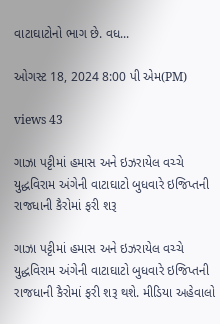વાટાઘાટોનો ભાગ છે. વધ...

ઓગસ્ટ 18, 2024 8:00 પી એમ(PM)

views 43

ગાઝા પટ્ટીમાં હમાસ અને ઇઝરાયેલ વચ્ચે યુદ્ધવિરામ અંગેની વાટાઘાટો બુધવારે ઇજિપ્તની રાજધાની કૈરોમાં ફરી શરૂ

ગાઝા પટ્ટીમાં હમાસ અને ઇઝરાયેલ વચ્ચે યુદ્ધવિરામ અંગેની વાટાઘાટો બુધવારે ઇજિપ્તની રાજધાની કૈરોમાં ફરી શરૂ થશે. મીડિયા અહેવાલો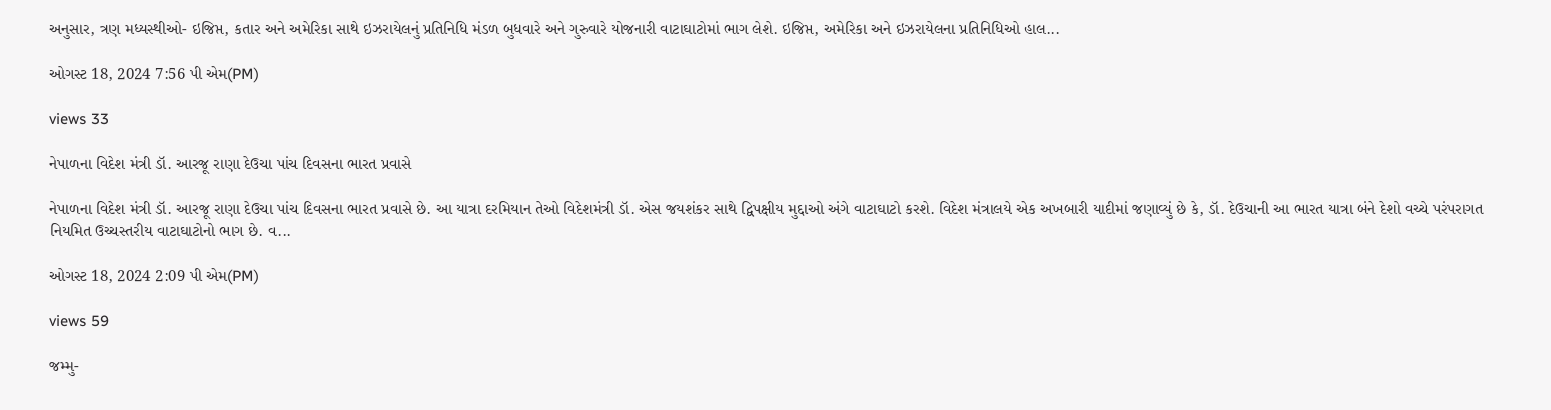અનુસાર, ત્રણ મધ્યસ્થીઓ- ઇજિપ્ત, કતાર અને અમેરિકા સાથે ઇઝરાયેલનું પ્રતિનિધિ મંડળ બુધવારે અને ગુરુવારે યોજનારી વાટાઘાટોમાં ભાગ લેશે. ઇજિપ્ત, અમેરિકા અને ઇઝરાયેલના પ્રતિનિધિઓ હાલ...

ઓગસ્ટ 18, 2024 7:56 પી એમ(PM)

views 33

નેપાળના વિદેશ મંત્રી ડૉ. આરજૂ રાણા દેઉચા પાંચ દિવસના ભારત પ્રવાસે

નેપાળના વિદેશ મંત્રી ડૉ. આરજૂ રાણા દેઉચા પાંચ દિવસના ભારત પ્રવાસે છે. આ યાત્રા દરમિયાન તેઓ વિદેશમંત્રી ડૉ. એસ જયશંકર સાથે દ્વિપક્ષીય મુદ્દાઓ અંગે વાટાઘાટો કરશે. વિદેશ મંત્રાલયે એક અખબારી યાદીમાં જણાવ્યું છે કે, ડૉ. દેઉચાની આ ભારત યાત્રા બંને દેશો વચ્ચે પરંપરાગત નિયમિત ઉચ્ચસ્તરીય વાટાઘાટોનો ભાગ છે. વ...

ઓગસ્ટ 18, 2024 2:09 પી એમ(PM)

views 59

જમ્મુ-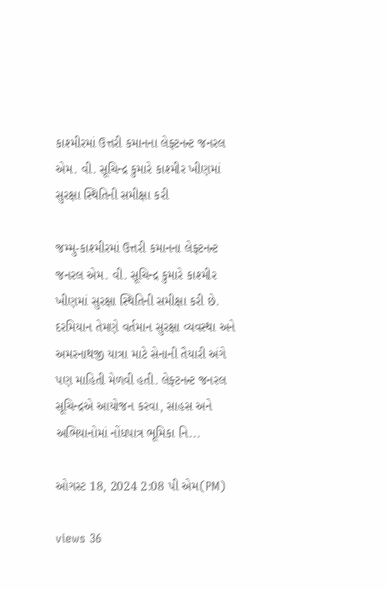કાશ્મીરમાં ઉત્તરી કમાનના લેફ્ટનન્ટ જનરલ એમ. વી. સૂચિન્દ્ર કુમારે કાશ્મીર ખીણમાં સુરક્ષા સ્થિતિની સમીક્ષા કરી

જમ્મુ-કાશ્મીરમાં ઉત્તરી કમાનના લેફ્ટનન્ટ જનરલ એમ. વી. સૂચિન્દ્ર કુમારે કાશ્મીર ખીણમાં સુરક્ષા સ્થિતિની સમીક્ષા કરી છે. દરમિયાન તેમણે વર્તમાન સુરક્ષા વ્યવસ્થા અને અમરનાથજી યાત્રા માટે સેનાની તૈયારી અંગે પણ માહિતી મેળવી હતી. લેફ્ટનન્ટ જનરલ સૂચિન્દ્રએ આયોજન કરવા, સાહસ અને અભિયાનોમાં નોંધપાત્ર ભૂમિકા નિ...

ઓગસ્ટ 18, 2024 2:08 પી એમ(PM)

views 36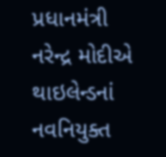પ્રધાનમંત્રી નરેન્દ્ર મોદીએ થાઇલેન્ડનાં નવનિયુક્ત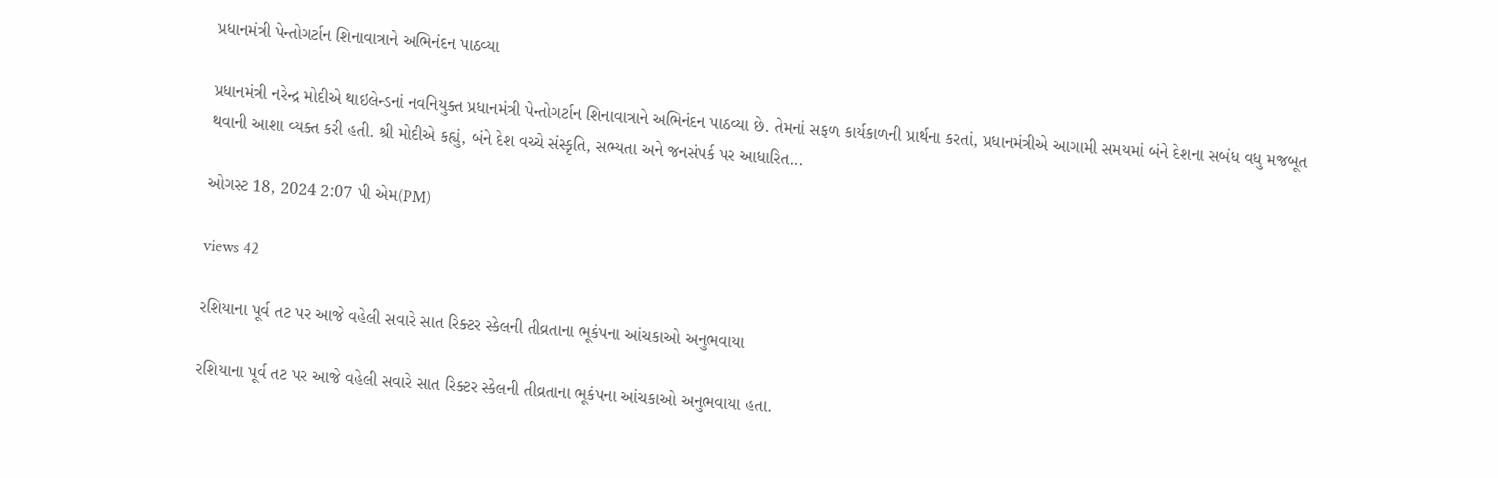પ્રધાનમંત્રી પેન્તોગર્ટાન શિનાવાત્રાને અભિનંદન પાઠવ્યા

પ્રધાનમંત્રી નરેન્દ્ર મોદીએ થાઇલેન્ડનાં નવનિયુક્ત પ્રધાનમંત્રી પેન્તોગર્ટાન શિનાવાત્રાને અભિનંદન પાઠવ્યા છે. તેમનાં સફળ કાર્યકાળની પ્રાર્થના કરતાં, પ્રધાનમંત્રીએ આગામી સમયમાં બંને દેશના સબંધ વધુ મજબૂત થવાની આશા વ્યક્ત કરી હતી. શ્રી મોદીએ કહ્યું, બંને દેશ વચ્ચે સંસ્કૃતિ, સભ્યતા અને જનસંપર્ક પર આધારિત...

ઓગસ્ટ 18, 2024 2:07 પી એમ(PM)

views 42

રશિયાના પૂર્વ તટ પર આજે વહેલી સવારે સાત રિક્ટર સ્કેલની તીવ્રતાના ભૂકંપના આંચકાઓ અનુભવાયા

રશિયાના પૂર્વ તટ પર આજે વહેલી સવારે સાત રિક્ટર સ્કેલની તીવ્રતાના ભૂકંપના આંચકાઓ અનુભવાયા હતા.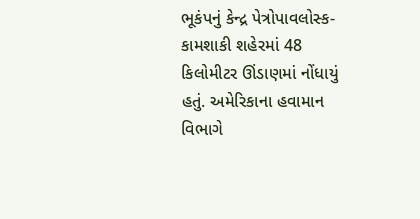ભૂકંપનું કેન્દ્ર પેત્રોપાવલોસ્ક-કામશાકી શહેરમાં 48 કિલોમીટર ઊંડાણમાં નોંધાયું હતું. અમેરિકાના હવામાન વિભાગે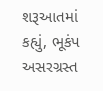શરૂઆતમાં કહ્યું, ભૂકંપ અસરગ્રસ્ત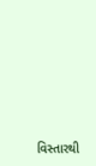વિસ્તારથી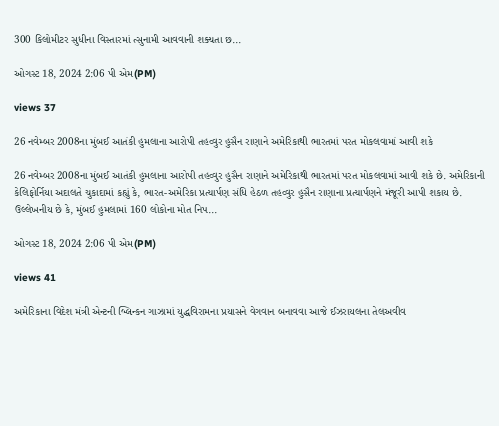300 કિલોમીટર સુધીના વિસ્તારમાં ત્સુનામી આવવાની શક્યતા છ...

ઓગસ્ટ 18, 2024 2:06 પી એમ(PM)

views 37

26 નવેમ્બર 2008ના મુંબઈ આતંકી હુમલાના આરોપી તહવ્વુર હુસૈન રાણાને અમેરિકાથી ભારતમાં પરત મોકલવામાં આવી શકે

26 નવેમ્બર 2008ના મુંબઈ આતંકી હુમલાના આરોપી તહવ્વુર હુસૈન રાણાને અમેરિકાથી ભારતમાં પરત મોકલવામાં આવી શકે છે. અમેરિકાની કેલિફોર્નિયા અદાલતે ચુકાદામાં કહ્યું કે, ભારત-અમેરિકા પ્રત્યાર્પણ સંધિ હેઠળ તહવ્વુર હુસૈન રાણાના પ્રત્યાર્પણને મંજૂરી આપી શકાય છે. ઉલ્લેખનીય છે કે, મુંબઈ હુમલામાં 160 લોકોના મોત નિપ...

ઓગસ્ટ 18, 2024 2:06 પી એમ(PM)

views 41

અમેરિકાના વિદેશ મંત્રી એન્ટની બ્લિન્કન ગાઝામાં યુદ્ધવિરામના પ્રયાસને વેગવાન બનાવવા આજે ઈઝરાયલના તેલઅવીવ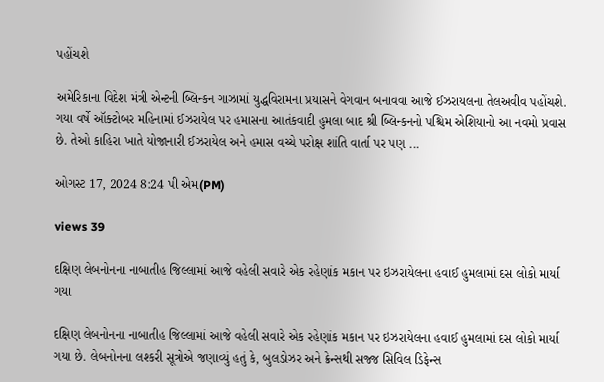પહોંચશે

અમેરિકાના વિદેશ મંત્રી એન્ટની બ્લિન્કન ગાઝામાં યુદ્ધવિરામના પ્રયાસને વેગવાન બનાવવા આજે ઈઝરાયલના તેલઅવીવ પહોંચશે. ગયા વર્ષે ઑક્ટોબર મહિનામાં ઈઝરાયેલ પર હમાસના આતંકવાદી હુમલા બાદ શ્રી બ્લિન્કનનો પશ્ચિમ એશિયાનો આ નવમો પ્રવાસ છે. તેઓ કાહિરા ખાતે યોજાનારી ઈઝરાયેલ અને હમાસ વચ્ચે પરોક્ષ શાંતિ વાર્તા પર પણ ...

ઓગસ્ટ 17, 2024 8:24 પી એમ(PM)

views 39

દક્ષિણ લેબનોનના નાબાતીહ જિલ્લામાં આજે વહેલી સવારે એક રહેણાંક મકાન પર ઇઝરાયેલના હવાઈ હુમલામાં દસ લોકો માર્યા ગયા

દક્ષિણ લેબનોનના નાબાતીહ જિલ્લામાં આજે વહેલી સવારે એક રહેણાંક મકાન પર ઇઝરાયેલના હવાઈ હુમલામાં દસ લોકો માર્યા ગયા છે. લેબનોનના લશ્કરી સૂત્રોએ જણાવ્યું હતું કે, બુલડોઝર અને ક્રેન્સથી સજ્જ સિવિલ ડિફેન્સ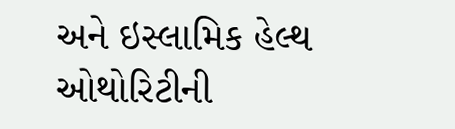અને ઇસ્લામિક હેલ્થ ઓથોરિટીની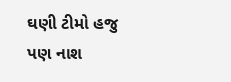ઘણી ટીમો હજુ પણ નાશ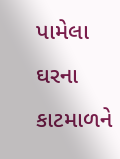પામેલા ઘરના કાટમાળને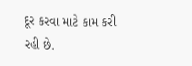દૂર કરવા માટે કામ કરી રહી છે.